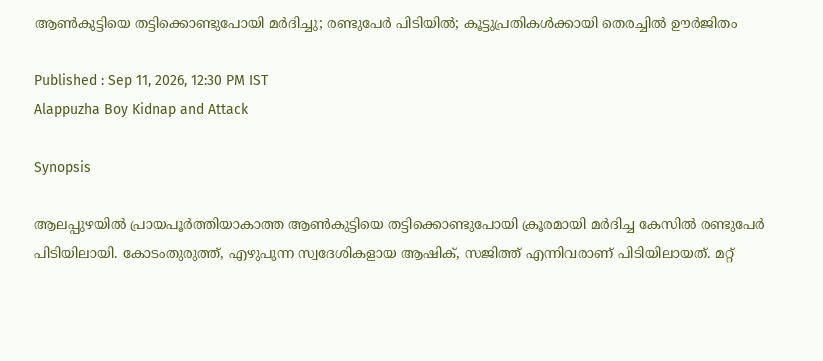ആൺകുട്ടിയെ തട്ടിക്കൊണ്ടുപോയി മർദിച്ചു; രണ്ടുപേർ പിടിയിൽ; കൂട്ടുപ്രതികൾക്കായി തെരച്ചിൽ ഊർജിതം

Published : Sep 11, 2026, 12:30 PM IST
Alappuzha Boy Kidnap and Attack

Synopsis

ആലപ്പുഴയിൽ പ്രായപൂർത്തിയാകാത്ത ആൺകുട്ടിയെ തട്ടിക്കൊണ്ടുപോയി ക്രൂരമായി മർദിച്ച കേസിൽ രണ്ടുപേർ പിടിയിലായി. കോടംതുരുത്ത്, എഴുപുന്ന സ്വദേശികളായ ആഷിക്, സജിത്ത് എന്നിവരാണ് പിടിയിലായത്. മറ്റ്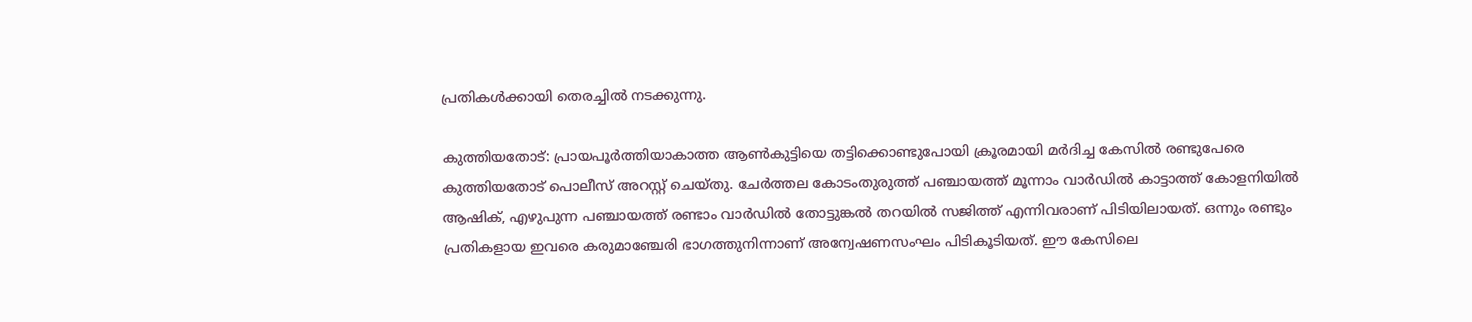പ്രതികൾക്കായി തെരച്ചിൽ നടക്കുന്നു.

കുത്തിയതോട്: പ്രായപൂർത്തിയാകാത്ത ആൺകുട്ടിയെ തട്ടിക്കൊണ്ടുപോയി ക്രൂരമായി മർദിച്ച കേസിൽ രണ്ടുപേരെ കുത്തിയതോട് പൊലീസ് അറസ്റ്റ് ചെയ്തു. ചേർത്തല കോടംതുരുത്ത് പഞ്ചായത്ത് മൂന്നാം വാർഡിൽ കാട്ടാത്ത് കോളനിയിൽ ആഷിക്, എഴുപുന്ന പഞ്ചായത്ത് രണ്ടാം വാർഡിൽ തോട്ടുങ്കൽ തറയിൽ സജിത്ത് എന്നിവരാണ് പിടിയിലായത്. ഒന്നും രണ്ടും പ്രതികളായ ഇവരെ കരുമാഞ്ചേരി ഭാഗത്തുനിന്നാണ് അന്വേഷണസംഘം പിടികൂടിയത്. ഈ കേസിലെ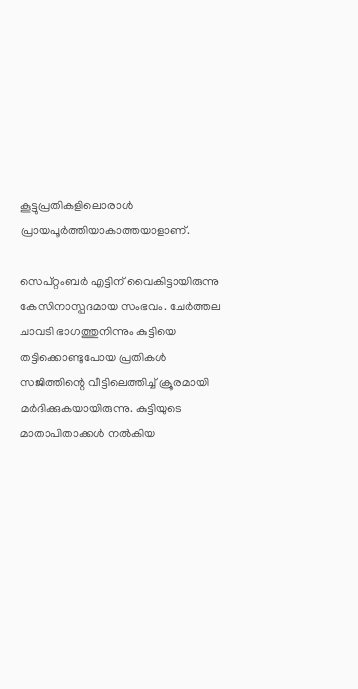കൂട്ടുപ്രതികളിലൊരാൾ പ്രായപൂർത്തിയാകാത്തയാളാണ്.

സെപ്റ്റംബർ എട്ടിന് വൈകിട്ടായിരുന്നു കേസിനാസ്പദമായ സംഭവം. ചേർത്തല ചാവടി ഭാഗത്തുനിന്നും കുട്ടിയെ തട്ടിക്കൊണ്ടുപോയ പ്രതികൾ സജിത്തിന്റെ വീട്ടിലെത്തിച്ച് ക്രൂരമായി മർദിക്കുകയായിരുന്നു. കുട്ടിയുടെ മാതാപിതാക്കൾ നൽകിയ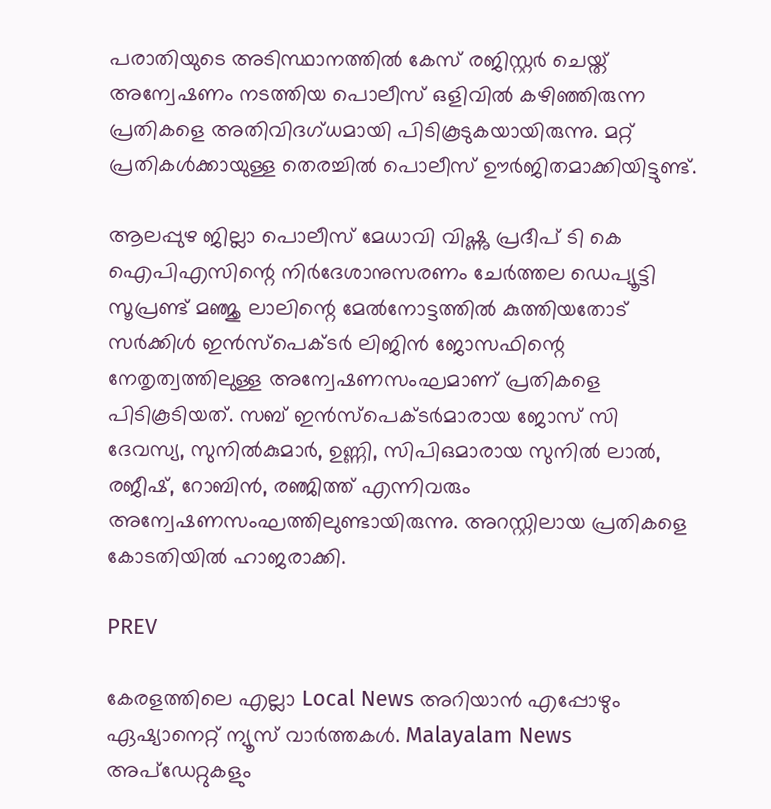പരാതിയുടെ അടിസ്ഥാനത്തിൽ കേസ് രജിസ്റ്റർ ചെയ്ത് അന്വേഷണം നടത്തിയ പൊലീസ് ഒളിവിൽ കഴിഞ്ഞിരുന്ന പ്രതികളെ അതിവിദഗ്ധമായി പിടികൂടുകയായിരുന്നു. മറ്റ് പ്രതികൾക്കായുള്ള തെരച്ചിൽ പൊലീസ് ഊർജിതമാക്കിയിട്ടുണ്ട്.

ആലപ്പുഴ ജില്ലാ പൊലീസ് മേധാവി വിഷ്ണു പ്രദീപ് ടി കെ ഐപിഎസിന്റെ നിർദേശാനുസരണം ചേർത്തല ഡെപ്യൂട്ടി സൂപ്രണ്ട് മഞ്ജു ലാലിന്റെ മേൽനോട്ടത്തിൽ കുത്തിയതോട് സർക്കിൾ ഇൻസ്പെക്ടർ ലിജിൻ ജോസഫിന്റെ നേതൃത്വത്തിലുള്ള അന്വേഷണസംഘമാണ് പ്രതികളെ പിടികൂടിയത്. സബ് ഇൻസ്പെക്ടർമാരായ ജോസ് സി ദേവസ്യ, സുനിൽകുമാർ, ഉണ്ണി, സിപിഒമാരായ സുനിൽ ലാൽ, രജീഷ്, റോബിൻ, രഞ്ജിത്ത് എന്നിവരും അന്വേഷണസംഘത്തിലുണ്ടായിരുന്നു. അറസ്റ്റിലായ പ്രതികളെ കോടതിയിൽ ഹാജരാക്കി.

PREV

കേരളത്തിലെ എല്ലാ Local News അറിയാൻ എപ്പോഴും ഏഷ്യാനെറ്റ് ന്യൂസ് വാർത്തകൾ. Malayalam News  അപ്‌ഡേറ്റുകളും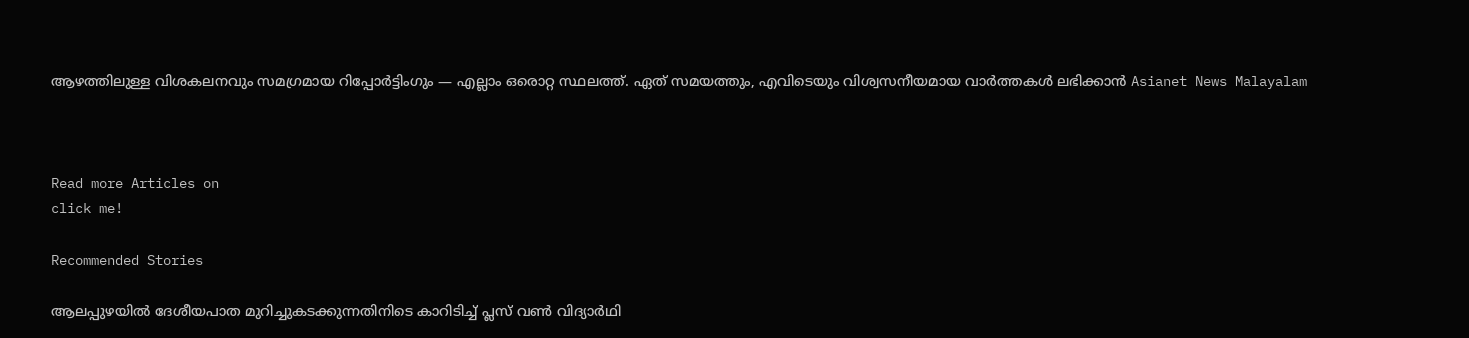ആഴത്തിലുള്ള വിശകലനവും സമഗ്രമായ റിപ്പോർട്ടിംഗും — എല്ലാം ഒരൊറ്റ സ്ഥലത്ത്. ഏത് സമയത്തും, എവിടെയും വിശ്വസനീയമായ വാർത്തകൾ ലഭിക്കാൻ Asianet News Malayalam



Read more Articles on
click me!

Recommended Stories

ആലപ്പുഴയിൽ ദേശീയപാത മുറിച്ചുകടക്കുന്നതിനിടെ കാറിടിച്ച് പ്ലസ് വൺ വിദ്യാർഥി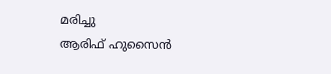മരിച്ചു
ആരിഫ് ഹുസൈൻ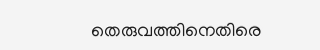തെരുവത്തിനെതിരെ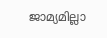ജാമ്യമില്ലാ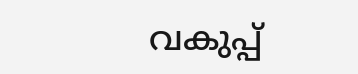വകുപ്പ്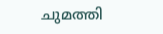ചുമത്തി